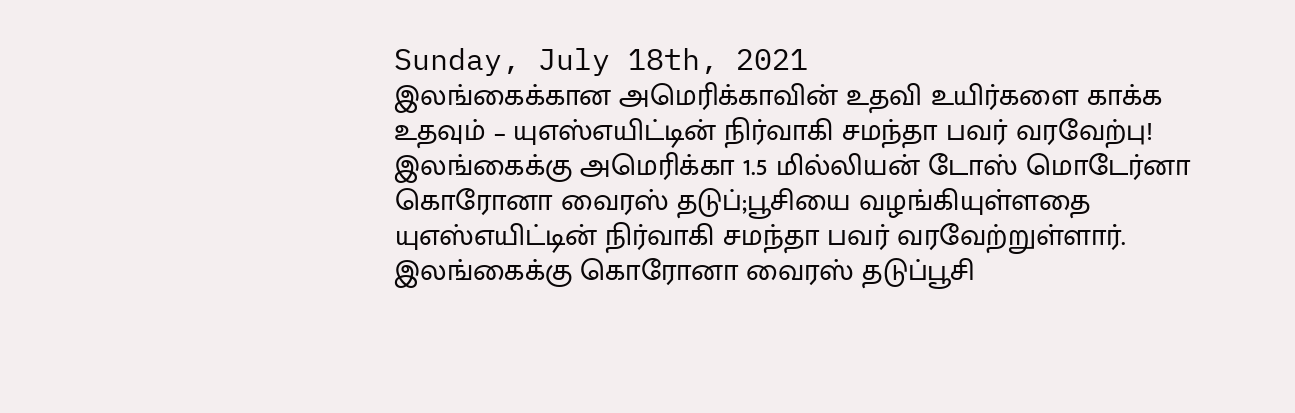Sunday, July 18th, 2021
இலங்கைக்கான அமெரிக்காவின் உதவி உயிர்களை காக்க உதவும் – யுஎஸ்எயிட்டின் நிர்வாகி சமந்தா பவர் வரவேற்பு!
இலங்கைக்கு அமெரிக்கா 1.5 மில்லியன் டோஸ் மொடேர்னா கொரோனா வைரஸ் தடுப்;பூசியை வழங்கியுள்ளதை யுஎஸ்எயிட்டின் நிர்வாகி சமந்தா பவர் வரவேற்றுள்ளார்.
இலங்கைக்கு கொரோனா வைரஸ் தடுப்பூசி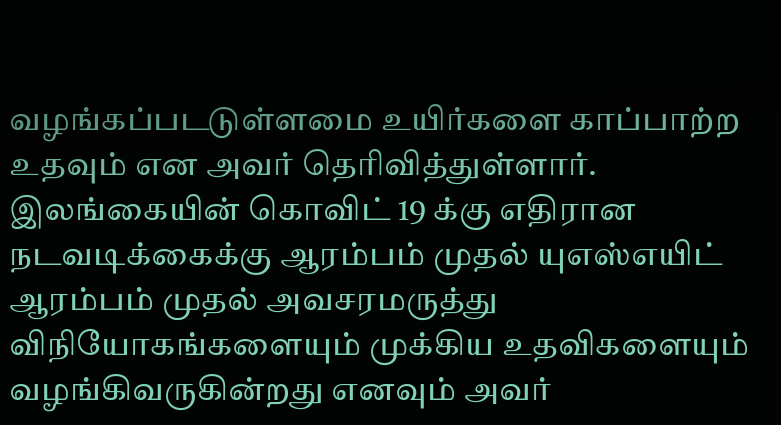வழங்கப்படடுள்ளமை உயிர்களை காப்பாற்ற உதவும் என அவர் தெரிவித்துள்ளார்.
இலங்கையின் கொவிட் 19 க்கு எதிரான நடவடிக்கைக்கு ஆரம்பம் முதல் யுஎஸ்எயிட் ஆரம்பம் முதல் அவசரமருத்து விநியோகங்களையும் முக்கிய உதவிகளையும் வழங்கிவருகின்றது எனவும் அவர்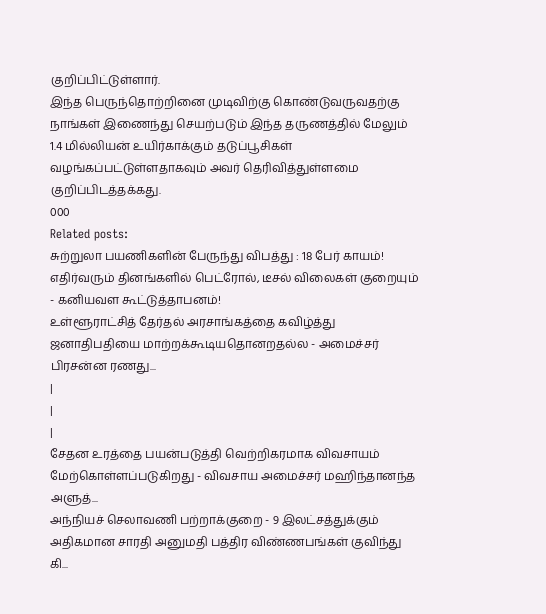குறிப்பிட்டுள்ளார்.
இந்த பெருந்தொற்றினை முடிவிற்கு கொண்டுவருவதற்கு நாங்கள் இணைந்து செயற்படும் இந்த தருணத்தில் மேலும் 1.4 மில்லியன் உயிர்காக்கும் தடுப்பூசிகள் வழங்கப்பட்டுள்ளதாகவும் அவர் தெரிவித்துள்ளமை குறிப்பிடத்தக்கது.
000
Related posts:
சுற்றுலா பயணிகளின் பேருந்து விபத்து : 18 பேர் காயம்!
எதிர்வரும் தினங்களில் பெட்ரோல், டீசல் விலைகள் குறையும் - கனியவள கூட்டுத்தாபனம்!
உள்ளூராட்சித் தேர்தல் அரசாங்கத்தை கவிழ்த்து ஜனாதிபதியை மாற்றக்கூடியதொனறதல்ல - அமைச்சர் பிரசன்ன ரணது...
|
|
|
சேதன உரத்தை பயன்படுத்தி வெற்றிகரமாக விவசாயம் மேற்கொள்ளப்படுகிறது - விவசாய அமைச்சர் மஹிந்தானந்த அளுத்...
அந்நியச் செலாவணி பற்றாக்குறை - 9 இலட்சத்துக்கும் அதிகமான சாரதி அனுமதி பத்திர விண்ணபங்கள் குவிந்து கி...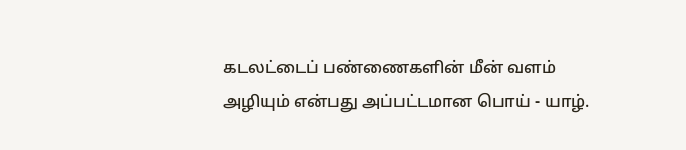கடலட்டைப் பண்ணைகளின் மீன் வளம் அழியும் என்பது அப்பட்டமான பொய் - யாழ்.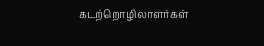கடற்றொழிலாளர்கள்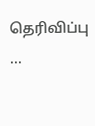தெரிவிப்பு ...